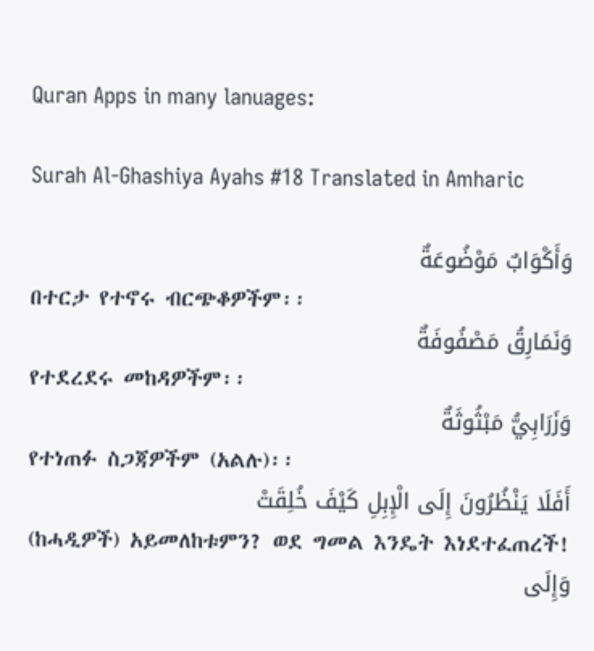Quran Apps in many lanuages:

Surah Al-Ghashiya Ayahs #18 Translated in Amharic

وَأَكْوَابٌ مَوْضُوعَةٌ
በተርታ የተኖሩ ብርጭቆዎችም፡፡
وَنَمَارِقُ مَصْفُوفَةٌ
የተደረደሩ መከዳዎችም፡፡
وَزَرَابِيُّ مَبْثُوثَةٌ
የተነጠፉ ስጋጃዎችም (አልሉ)፡፡
أَفَلَا يَنْظُرُونَ إِلَى الْإِبِلِ كَيْفَ خُلِقَتْ
(ከሓዲዎች) አይመለከቱምን? ወደ ግመል እንዴት እነደተፈጠረች!
وَإِلَى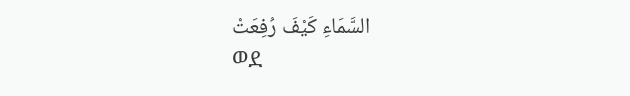السَّمَاءِ كَيْفَ رُفِعَتْ
ወደ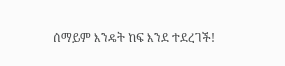ሰማይም እንዴት ከፍ እንደ ተደረገች!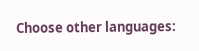Choose other languages: